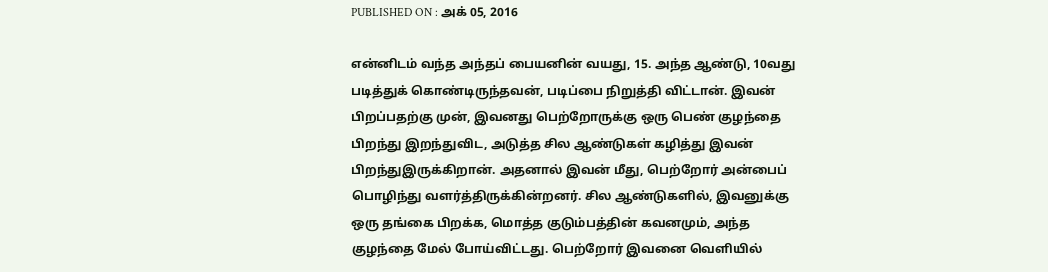PUBLISHED ON : அக் 05, 2016

என்னிடம் வந்த அந்தப் பையனின் வயது, 15. அந்த ஆண்டு, 10வது படித்துக் கொண்டிருந்தவன், படிப்பை நிறுத்தி விட்டான். இவன் பிறப்பதற்கு முன், இவனது பெற்றோருக்கு ஒரு பெண் குழந்தை பிறந்து இறந்துவிட, அடுத்த சில ஆண்டுகள் கழித்து இவன் பிறந்துஇருக்கிறான். அதனால் இவன் மீது, பெற்றோர் அன்பைப் பொழிந்து வளர்த்திருக்கின்றனர். சில ஆண்டுகளில், இவனுக்கு ஒரு தங்கை பிறக்க, மொத்த குடும்பத்தின் கவனமும், அந்த குழந்தை மேல் போய்விட்டது. பெற்றோர் இவனை வெளியில்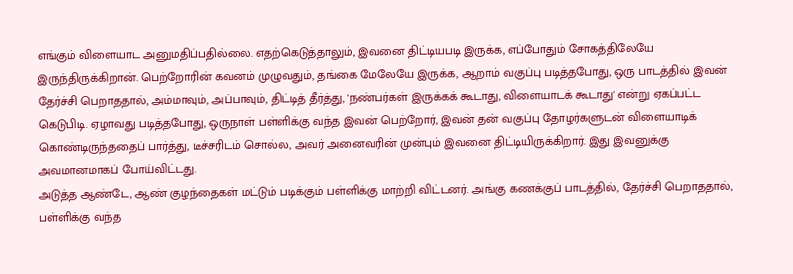எங்கும் விளையாட அனுமதிப்பதில்லை. எதற்கெடுத்தாலும், இவனை திட்டியபடி இருக்க, எப்போதும் சோகத்திலேயே இருந்திருக்கிறான். பெற்றோரின் கவனம் முழுவதும், தங்கை மேலேயே இருக்க, ஆறாம் வகுப்பு படித்தபோது, ஒரு பாடத்தில் இவன் தேர்ச்சி பெறாததால், அம்மாவும், அப்பாவும், திட்டித் தீர்த்து, 'நண்பர்கள் இருக்கக் கூடாது, விளையாடக் கூடாது' என்று ஏகப்பட்ட கெடுபிடி. ஏழாவது படித்தபோது, ஒருநாள் பள்ளிக்கு வந்த இவன் பெற்றோர், இவன் தன் வகுப்பு தோழர்களுடன் விளையாடிக் கொண்டிருந்ததைப் பார்த்து, டீச்சரிடம் சொல்ல, அவர் அனைவரின் முன்பும் இவனை திட்டியிருக்கிறார். இது இவனுக்கு அவமானமாகப் போய்விட்டது.
அடுத்த ஆண்டே, ஆண் குழந்தைகள் மட்டும் படிக்கும் பள்ளிக்கு மாற்றி விட்டனர். அங்கு கணக்குப் பாடத்தில், தேர்ச்சி பெறாததால், பள்ளிக்கு வந்த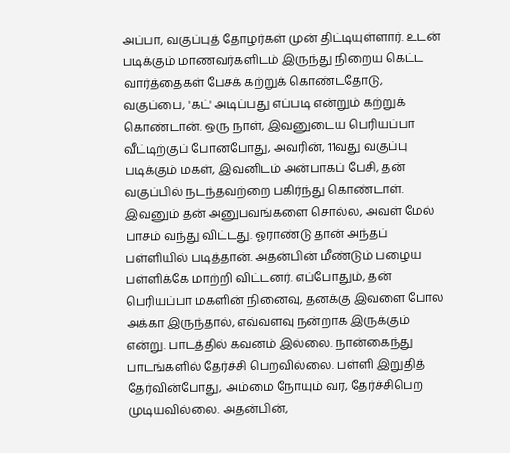அப்பா, வகுப்புத் தோழர்கள் முன் திட்டியுள்ளார். உடன் படிக்கும் மாணவர்களிடம் இருந்து நிறைய கெட்ட வார்த்தைகள் பேசக் கற்றுக் கொண்டதோடு, வகுப்பை, 'கட்' அடிப்பது எப்படி என்றும் கற்றுக் கொண்டான். ஒரு நாள், இவனுடைய பெரியப்பா வீட்டிற்குப் போனபோது, அவரின், 11வது வகுப்பு படிக்கும் மகள், இவனிடம் அன்பாகப் பேசி, தன் வகுப்பில் நடந்தவற்றை பகிர்ந்து கொண்டாள். இவனும் தன் அனுபவங்களை சொல்ல, அவள் மேல் பாசம் வந்து விட்டது. ஓராண்டு தான் அந்தப் பள்ளியில் படித்தான். அதன்பின் மீண்டும் பழைய பள்ளிக்கே மாற்றி விட்டனர். எப்போதும், தன் பெரியப்பா மகளின் நினைவு, தனக்கு இவளை போல அக்கா இருந்தால், எவ்வளவு நன்றாக இருக்கும் என்று. பாடத்தில் கவனம் இல்லை. நான்கைந்து பாடங்களில் தேர்ச்சி பெறவில்லை. பள்ளி இறுதித் தேர்வின்போது, அம்மை நோயும் வர, தேர்ச்சிபெற முடியவில்லை. அதன்பின்,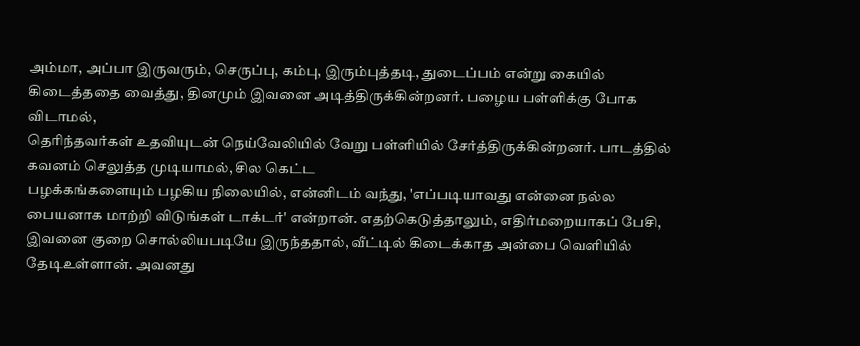அம்மா, அப்பா இருவரும், செருப்பு, கம்பு, இரும்புத்தடி, துடைப்பம் என்று கையில் கிடைத்ததை வைத்து, தினமும் இவனை அடித்திருக்கின்றனர். பழைய பள்ளிக்கு போக விடாமல்,
தெரிந்தவர்கள் உதவியுடன் நெய்வேலியில் வேறு பள்ளியில் சேர்த்திருக்கின்றனர். பாடத்தில் கவனம் செலுத்த முடியாமல், சில கெட்ட
பழக்கங்களையும் பழகிய நிலையில், என்னிடம் வந்து, 'எப்படியாவது என்னை நல்ல பையனாக மாற்றி விடுங்கள் டாக்டர்' என்றான். எதற்கெடுத்தாலும், எதிர்மறையாகப் பேசி, இவனை குறை சொல்லியபடியே இருந்ததால், வீட்டில் கிடைக்காத அன்பை வெளியில் தேடிஉள்ளான். அவனது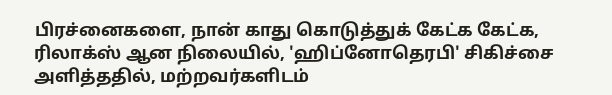பிரச்னைகளை, நான் காது கொடுத்துக் கேட்க கேட்க, ரிலாக்ஸ் ஆன நிலையில், 'ஹிப்னோதெரபி' சிகிச்சை அளித்ததில், மற்றவர்களிடம்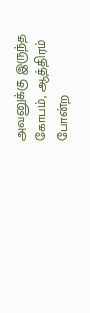அவனுக்கு இருந்த கோபம், ஆத்திரம் போன்ற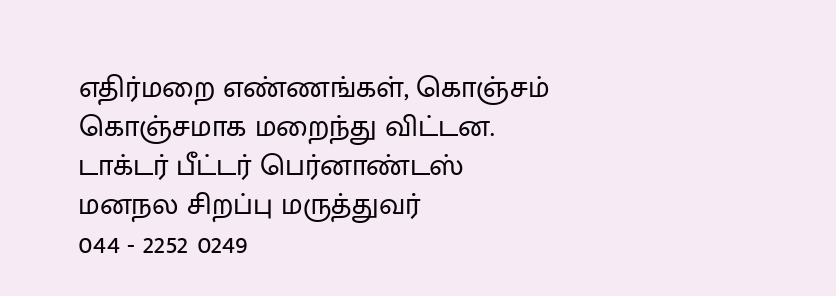எதிர்மறை எண்ணங்கள், கொஞ்சம் கொஞ்சமாக மறைந்து விட்டன.
டாக்டர் பீட்டர் பெர்னாண்டஸ்
மனநல சிறப்பு மருத்துவர்
044 - 2252 0249